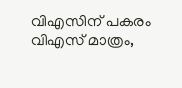വിഎസിന് പകരം വിഎസ് മാത്രം,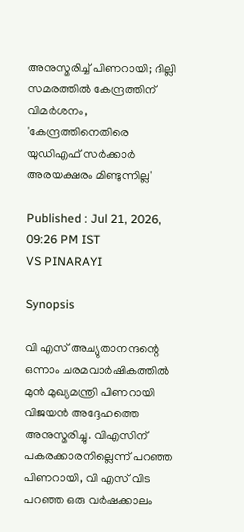അനുസ്മരിച്ച് പിണറായി; ദില്ലി സമരത്തിൽ കേന്ദ്രത്തിന് വിമർശനം, 'കേന്ദ്രത്തിനെതിരെ യുഡിഎഫ് സർക്കാർ അരയക്ഷരം മിണ്ടുന്നില്ല'

Published : Jul 21, 2026, 09:26 PM IST
VS PINARAYI

Synopsis

വി എസ് അച്യുതാനന്ദന്റെ ഒന്നാം ചരമവാർഷികത്തിൽ മുൻ മുഖ്യമന്ത്രി പിണറായി വിജയൻ അദ്ദേഹത്തെ അനുസ്മരിച്ചു. വിഎസിന് പകരക്കാരനില്ലെന്ന് പറഞ്ഞ പിണറായി, വി എസ് വിട പറഞ്ഞ ഒരു വർഷക്കാലം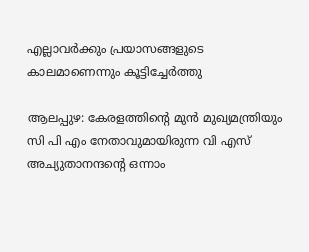എല്ലാവർക്കും പ്രയാസങ്ങളുടെ കാലമാണെന്നും കൂട്ടിച്ചേർത്തു

ആലപ്പുഴ: കേരളത്തിന്‍റെ മുൻ മുഖ്യമന്ത്രിയും സി പി എം നേതാവുമായിരുന്ന വി എസ് അച്യുതാനന്ദന്റെ ഒന്നാം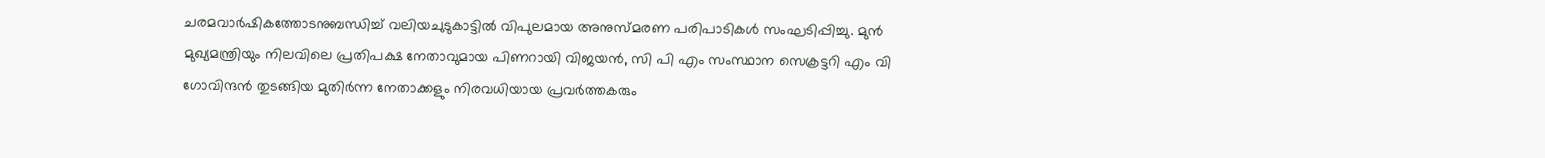ചരമവാർഷികത്തോടനുബന്ധിച്ച് വലിയചുടുകാട്ടിൽ വിപുലമായ അനുസ്മരണ പരിപാടികൾ സംഘടിപ്പിച്ചു. മുൻ മുഖ്യമന്ത്രിയും നിലവിലെ പ്രതിപക്ഷ നേതാവുമായ പിണറായി വിജയൻ, സി പി എം സംസ്ഥാന സെക്രട്ടറി എം വി ഗോവിന്ദൻ തുടങ്ങിയ മുതിർന്ന നേതാക്കളും നിരവധിയായ പ്രവർത്തകരും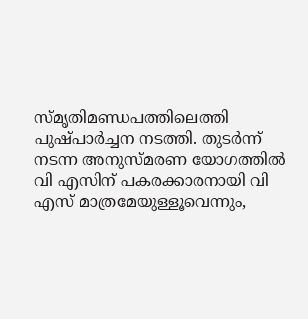സ്മൃതിമണ്ഡപത്തിലെത്തി പുഷ്പാർച്ചന നടത്തി. തുടർന്ന് നടന്ന അനുസ്മരണ യോഗത്തിൽ വി എസിന് പകരക്കാരനായി വി എസ് മാത്രമേയുള്ളൂവെന്നും,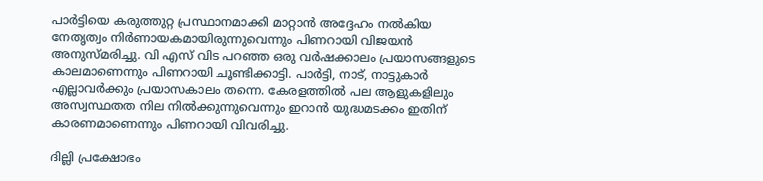പാർട്ടിയെ കരുത്തുറ്റ പ്രസ്ഥാനമാക്കി മാറ്റാൻ അദ്ദേഹം നൽകിയ നേതൃത്വം നിർണായകമായിരുന്നുവെന്നും പിണറായി വിജയൻ അനുസ്മരിച്ചു. വി എസ് വിട പറഞ്ഞ ഒരു വർഷക്കാലം പ്രയാസങ്ങളുടെ കാലമാണെന്നും പിണറായി ചൂണ്ടിക്കാട്ടി. പാർട്ടി, നാട്, നാട്ടുകാർ എല്ലാവർക്കും പ്രയാസകാലം തന്നെ. കേരളത്തിൽ പല ആളുകളിലും അസ്വസ്ഥതത നില നിൽക്കുന്നുവെന്നും ഇറാൻ യുദ്ധമടക്കം ഇതിന് കാരണമാണെന്നും പിണറായി വിവരിച്ചു.

ദില്ലി പ്രക്ഷോഭം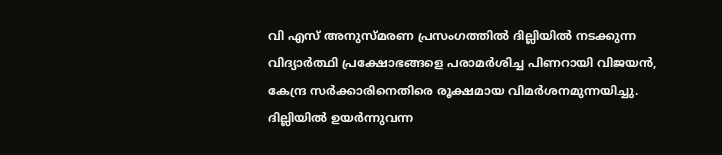വി എസ് അനുസ്മരണ പ്രസംഗത്തിൽ ദില്ലിയിൽ നടക്കുന്ന വിദ്യാർത്ഥി പ്രക്ഷോഭങ്ങളെ പരാമർശിച്ച പിണറായി വിജയൻ, കേന്ദ്ര സർക്കാരിനെതിരെ രൂക്ഷമായ വിമർശനമുന്നയിച്ചു. ദില്ലിയിൽ ഉയർന്നുവന്ന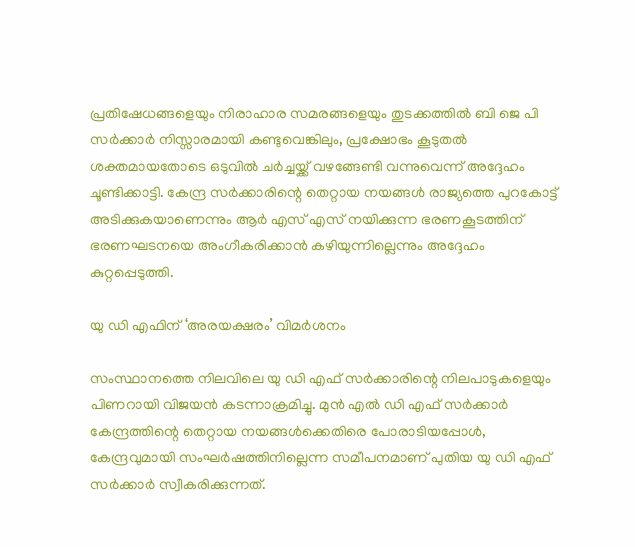പ്രതിഷേധങ്ങളെയും നിരാഹാര സമരങ്ങളെയും തുടക്കത്തിൽ ബി ജെ പി സർക്കാർ നിസ്സാരമായി കണ്ടുവെങ്കിലും, പ്രക്ഷോഭം കൂടുതൽ ശക്തമായതോടെ ഒടുവിൽ ചർച്ചയ്ക്ക് വഴങ്ങേണ്ടി വന്നുവെന്ന് അദ്ദേഹം ചൂണ്ടിക്കാട്ടി. കേന്ദ്ര സർക്കാരിന്റെ തെറ്റായ നയങ്ങൾ രാജ്യത്തെ പുറകോട്ട് അടിക്കുകയാണെന്നും ആർ എസ് എസ് നയിക്കുന്ന ഭരണകൂടത്തിന് ഭരണഘടനയെ അംഗീകരിക്കാൻ കഴിയുന്നില്ലെന്നും അദ്ദേഹം കുറ്റപ്പെടുത്തി.

യു ഡി എഫിന് ‘അരയക്ഷരം’ വിമർശനം

സംസ്ഥാനത്തെ നിലവിലെ യു ഡി എഫ് സർക്കാരിന്റെ നിലപാടുകളെയും പിണറായി വിജയൻ കടന്നാക്രമിച്ചു. മുൻ എൽ ഡി എഫ് സർക്കാർ കേന്ദ്രത്തിന്റെ തെറ്റായ നയങ്ങൾക്കെതിരെ പോരാടിയപ്പോൾ, കേന്ദ്രവുമായി സംഘർഷത്തിനില്ലെന്ന സമീപനമാണ് പുതിയ യു ഡി എഫ് സർക്കാർ സ്വീകരിക്കുന്നത്.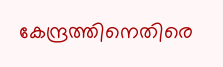കേന്ദ്രത്തിനെതിരെ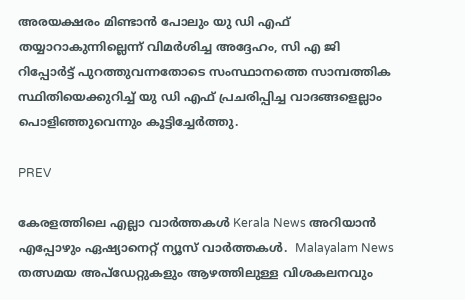അരയക്ഷരം മിണ്ടാൻ പോലും യു ഡി എഫ് തയ്യാറാകുന്നില്ലെന്ന് വിമർശിച്ച അദ്ദേഹം, സി എ ജി റിപ്പോർട്ട് പുറത്തുവന്നതോടെ സംസ്ഥാനത്തെ സാമ്പത്തിക സ്ഥിതിയെക്കുറിച്ച് യു ഡി എഫ് പ്രചരിപ്പിച്ച വാദങ്ങളെല്ലാം പൊളിഞ്ഞുവെന്നും കൂട്ടിച്ചേർത്തു.

PREV

കേരളത്തിലെ എല്ലാ വാർത്തകൾ Kerala News അറിയാൻ  എപ്പോഴും ഏഷ്യാനെറ്റ് ന്യൂസ് വാർത്തകൾ.  Malayalam News   തത്സമയ അപ്‌ഡേറ്റുകളും ആഴത്തിലുള്ള വിശകലനവും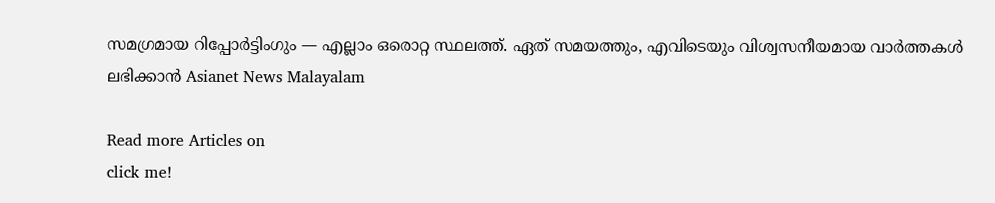സമഗ്രമായ റിപ്പോർട്ടിംഗും — എല്ലാം ഒരൊറ്റ സ്ഥലത്ത്. ഏത് സമയത്തും, എവിടെയും വിശ്വസനീയമായ വാർത്തകൾ ലഭിക്കാൻ Asianet News Malayalam

Read more Articles on
click me!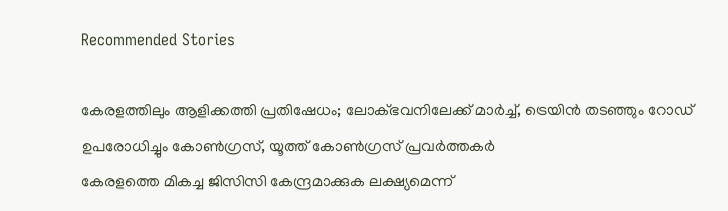Recommended Stories

കേരളത്തിലും ആളിക്കത്തി പ്രതിഷേധം; ലോക്ഭവനിലേക്ക് മാർച്ച്, ട്രെയിൻ തടഞ്ഞും റോഡ് ഉപരോധിച്ചും കോൺഗ്രസ്, യൂത്ത് കോൺഗ്രസ് പ്രവർത്തകർ
കേരളത്തെ മികച്ച ജിസിസി കേന്ദ്രമാക്കുക ലക്ഷ്യമെന്ന്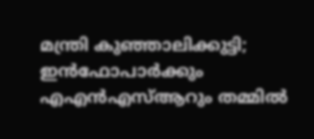മന്ത്രി കുഞ്ഞാലിക്കുട്ടി; ഇൻഫോപാർക്കും എഎൻഎസ്ആറും തമ്മിൽ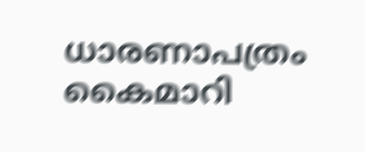ധാരണാപത്രം കൈമാറി